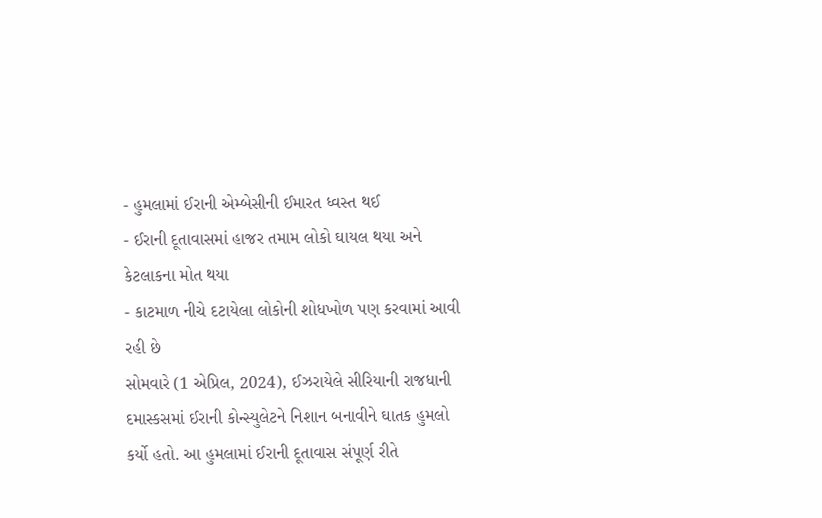- હુમલામાં ઈરાની એમ્બેસીની ઈમારત ધ્વસ્ત થઈ
- ઈરાની દૂતાવાસમાં હાજર તમામ લોકો ઘાયલ થયા અને કેટલાકના મોત થયા
- કાટમાળ નીચે દટાયેલા લોકોની શોધખોળ પણ કરવામાં આવી રહી છે
સોમવારે (1 એપ્રિલ, 2024), ઈઝરાયેલે સીરિયાની રાજધાની દમાસ્કસમાં ઈરાની કોન્સ્યુલેટને નિશાન બનાવીને ઘાતક હુમલો કર્યો હતો. આ હુમલામાં ઈરાની દૂતાવાસ સંપૂર્ણ રીતે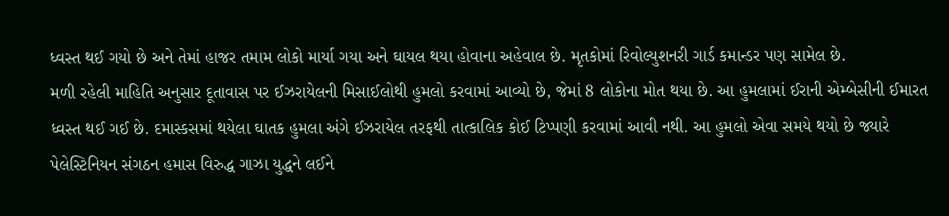ધ્વસ્ત થઈ ગયો છે અને તેમાં હાજર તમામ લોકો માર્યા ગયા અને ઘાયલ થયા હોવાના અહેવાલ છે. મૃતકોમાં રિવોલ્યુશનરી ગાર્ડ કમાન્ડર પણ સામેલ છે.
મળી રહેલી માહિતિ અનુસાર દૂતાવાસ પર ઈઝરાયેલની મિસાઈલોથી હુમલો કરવામાં આવ્યો છે, જેમાં 8 લોકોના મોત થયા છે. આ હુમલામાં ઈરાની એમ્બેસીની ઈમારત ધ્વસ્ત થઈ ગઈ છે. દમાસ્કસમાં થયેલા ઘાતક હુમલા અંગે ઈઝરાયેલ તરફથી તાત્કાલિક કોઈ ટિપ્પણી કરવામાં આવી નથી. આ હુમલો એવા સમયે થયો છે જ્યારે પેલેસ્ટિનિયન સંગઠન હમાસ વિરુદ્ધ ગાઝા યુદ્ધને લઈને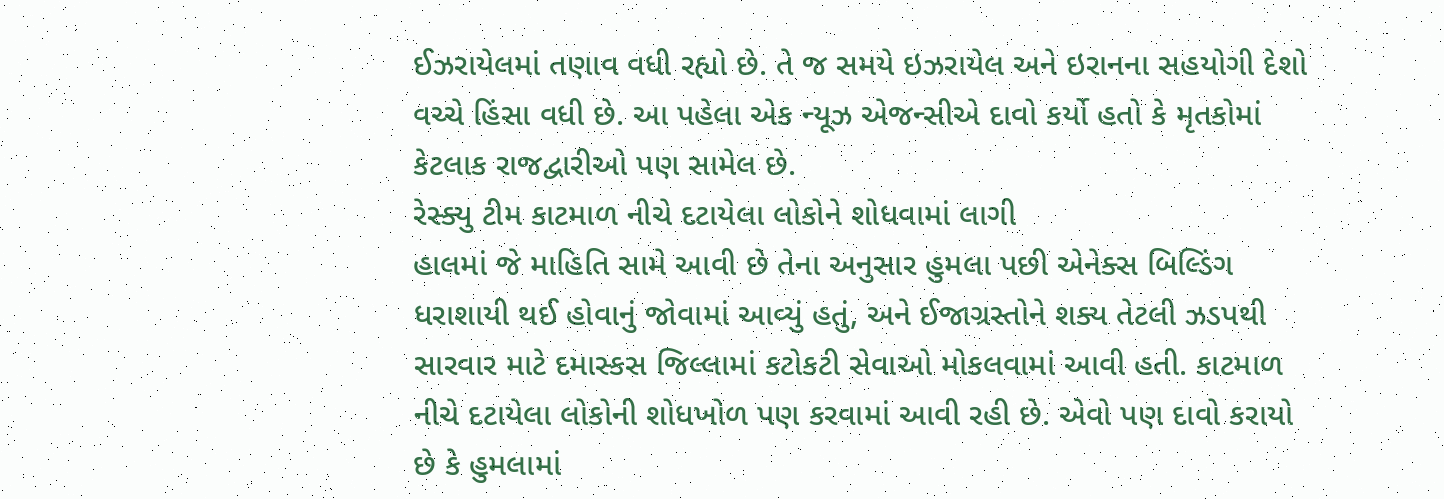ઈઝરાયેલમાં તણાવ વધી રહ્યો છે. તે જ સમયે ઇઝરાયેલ અને ઇરાનના સહયોગી દેશો વચ્ચે હિંસા વધી છે. આ પહેલા એક ન્યૂઝ એજન્સીએ દાવો કર્યો હતો કે મૃતકોમાં કેટલાક રાજદ્વારીઓ પણ સામેલ છે.
રેસ્ક્યુ ટીમ કાટમાળ નીચે દટાયેલા લોકોને શોધવામાં લાગી
હાલમાં જે માહિતિ સામે આવી છે તેના અનુસાર હુમલા પછી એનેક્સ બિલ્ડિંગ ધરાશાયી થઈ હોવાનું જોવામાં આવ્યું હતું, અને ઈજાગ્રસ્તોને શક્ય તેટલી ઝડપથી સારવાર માટે દમાસ્કસ જિલ્લામાં કટોકટી સેવાઓ મોકલવામાં આવી હતી. કાટમાળ નીચે દટાયેલા લોકોની શોધખોળ પણ કરવામાં આવી રહી છે. એવો પણ દાવો કરાયો છે કે હુમલામાં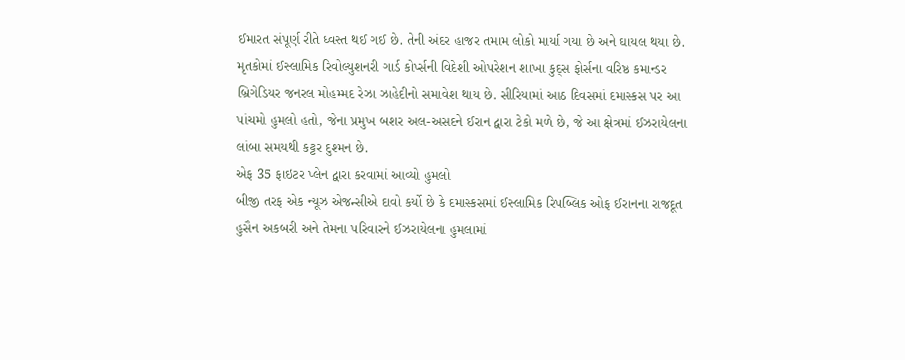ઈમારત સંપૂર્ણ રીતે ધ્વસ્ત થઈ ગઈ છે. તેની અંદર હાજર તમામ લોકો માર્યા ગયા છે અને ઘાયલ થયા છે. મૃતકોમાં ઈસ્લામિક રિવોલ્યુશનરી ગાર્ડ કોર્પ્સની વિદેશી ઓપરેશન શાખા કુદ્સ ફોર્સના વરિષ્ઠ કમાન્ડર બ્રિગેડિયર જનરલ મોહમ્મદ રેઝા ઝાહેદીનો સમાવેશ થાય છે. સીરિયામાં આઠ દિવસમાં દમાસ્કસ પર આ પાંચમો હુમલો હતો, જેના પ્રમુખ બશર અલ-અસદને ઈરાન દ્વારા ટેકો મળે છે, જે આ ક્ષેત્રમાં ઈઝરાયેલના લાંબા સમયથી કટ્ટર દુશ્મન છે.
એફ 35 ફાઇટર પ્લેન દ્વારા કરવામાં આવ્યો હુમલો
બીજી તરફ એક ન્યૂઝ એજન્સીએ દાવો કર્યો છે કે દમાસ્કસમાં ઈસ્લામિક રિપબ્લિક ઓફ ઈરાનના રાજદૂત હુસૈન અકબરી અને તેમના પરિવારને ઈઝરાયેલના હુમલામાં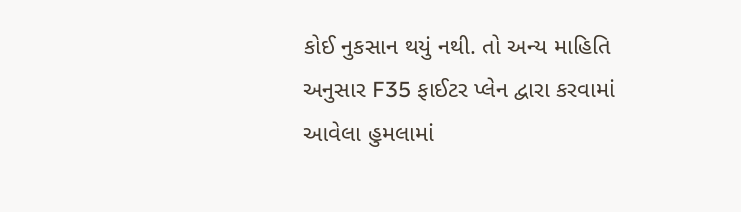કોઈ નુકસાન થયું નથી. તો અન્ય માહિતિ અનુસાર F35 ફાઈટર પ્લેન દ્વારા કરવામાં આવેલા હુમલામાં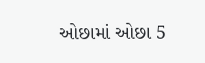ઓછામાં ઓછા 5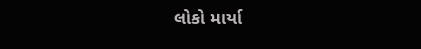લોકો માર્યા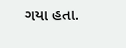ગયા હતા.